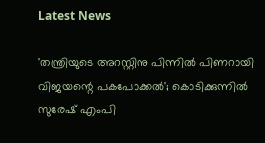Latest News

'തന്ത്രിയുടെ അറസ്റ്റിനു പിന്നില്‍ പിണറായി വിജയന്റെ പകപോക്കല്‍'; കൊടിക്കുന്നില്‍ സുരേഷ് എംപി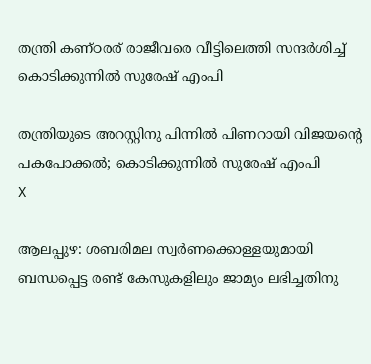തന്ത്രി കണ്ഠരര് രാജീവരെ വീട്ടിലെത്തി സന്ദര്‍ശിച്ച് കൊടിക്കുന്നില്‍ സുരേഷ് എംപി

തന്ത്രിയുടെ അറസ്റ്റിനു പിന്നില്‍ പിണറായി വിജയന്റെ പകപോക്കല്‍; കൊടിക്കുന്നില്‍ സുരേഷ് എംപി
X

ആലപ്പുഴ: ശബരിമല സ്വര്‍ണക്കൊള്ളയുമായി ബന്ധപ്പെട്ട രണ്ട് കേസുകളിലും ജാമ്യം ലഭിച്ചതിനു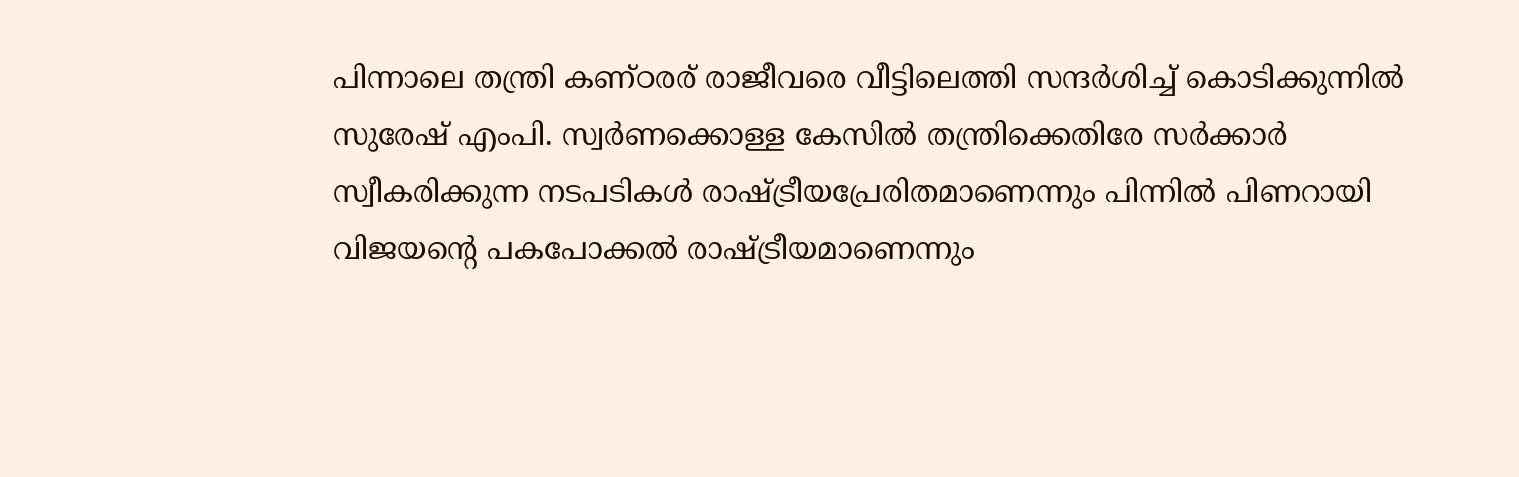പിന്നാലെ തന്ത്രി കണ്ഠരര് രാജീവരെ വീട്ടിലെത്തി സന്ദര്‍ശിച്ച് കൊടിക്കുന്നില്‍ സുരേഷ് എംപി. സ്വര്‍ണക്കൊള്ള കേസില്‍ തന്ത്രിക്കെതിരേ സര്‍ക്കാര്‍ സ്വീകരിക്കുന്ന നടപടികള്‍ രാഷ്ട്രീയപ്രേരിതമാണെന്നും പിന്നില്‍ പിണറായി വിജയന്റെ പകപോക്കല്‍ രാഷ്ട്രീയമാണെന്നും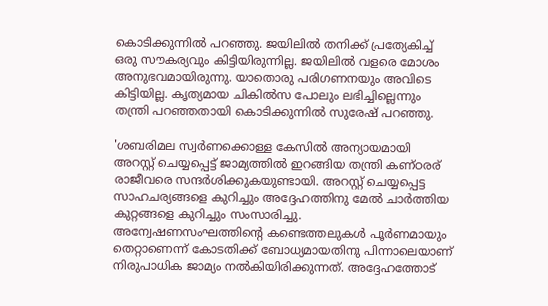കൊടിക്കുന്നില്‍ പറഞ്ഞു. ജയിലില്‍ തനിക്ക് പ്രത്യേകിച്ച് ഒരു സൗകര്യവും കിട്ടിയിരുന്നില്ല. ജയിലില്‍ വളരെ മോശം അനുഭവമായിരുന്നു. യാതൊരു പരിഗണനയും അവിടെ കിട്ടിയില്ല. കൃത്യമായ ചികില്‍സ പോലും ലഭിച്ചില്ലെന്നും തന്ത്രി പറഞ്ഞതായി കൊടിക്കുന്നില്‍ സുരേഷ് പറഞ്ഞു.

'ശബരിമല സ്വര്‍ണക്കൊള്ള കേസില്‍ അന്യായമായി അറസ്റ്റ് ചെയ്യപ്പെട്ട് ജാമ്യത്തില്‍ ഇറങ്ങിയ തന്ത്രി കണ്ഠരര് രാജീവരെ സന്ദര്‍ശിക്കുകയുണ്ടായി. അറസ്റ്റ് ചെയ്യപ്പെട്ട സാഹചര്യങ്ങളെ കുറിച്ചും അദ്ദേഹത്തിനു മേല്‍ ചാര്‍ത്തിയ കുറ്റങ്ങളെ കുറിച്ചും സംസാരിച്ചു. അന്വേഷണസംഘത്തിന്റെ കണ്ടെത്തലുകള്‍ പൂര്‍ണമായും തെറ്റാണെന്ന് കോടതിക്ക് ബോധ്യമായതിനു പിന്നാലെയാണ് നിരുപാധിക ജാമ്യം നല്‍കിയിരിക്കുന്നത്. അദ്ദേഹത്തോട്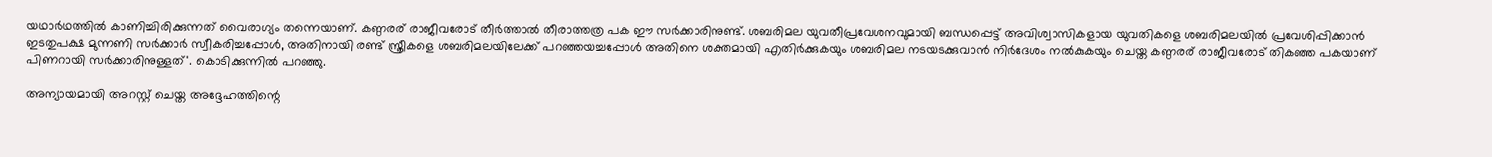യഥാര്‍ഥത്തില്‍ കാണിച്ചിരിക്കുന്നത് വൈരാഗ്യം തന്നെയാണ്. കണ്ഠരര് രാജീവരോട് തീര്‍ത്താല്‍ തീരാത്തത്ര പക ഈ സര്‍ക്കാരിനുണ്ട്. ശബരിമല യുവതീപ്രവേശനവുമായി ബന്ധപ്പെട്ട് അവിശ്വാസികളായ യുവതികളെ ശബരിമലയില്‍ പ്രവേശിപ്പിക്കാന്‍ ഇടതുപക്ഷ മുന്നണി സര്‍ക്കാര്‍ സ്വീകരിച്ചപ്പോള്‍, അതിനായി രണ്ട് സ്ത്രീകളെ ശബരിമലയിലേക്ക് പറഞ്ഞയച്ചപ്പോള്‍ അതിനെ ശക്തമായി എതിര്‍ക്കുകയും ശബരിമല നടയടക്കുവാന്‍ നിര്‍ദേശം നല്‍കുകയും ചെയ്ത കണ്ഠരര് രാജീവരോട് തികഞ്ഞ പകയാണ് പിണറായി സര്‍ക്കാരിനുള്ളത്'. കൊടിക്കുന്നില്‍ പറഞ്ഞു.

അന്യായമായി അറസ്റ്റ് ചെയ്ത അദ്ദേഹത്തിന്റെ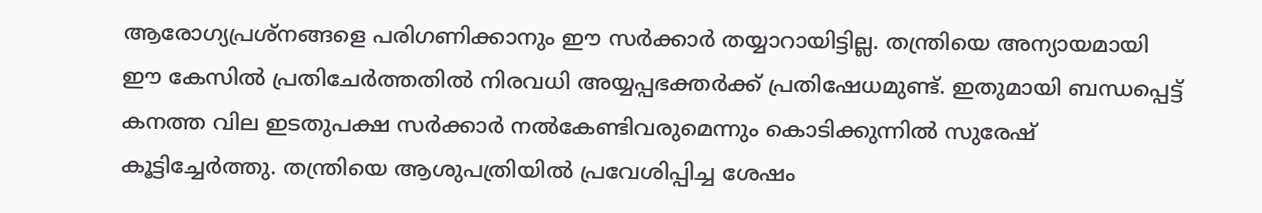ആരോഗ്യപ്രശ്നങ്ങളെ പരിഗണിക്കാനും ഈ സര്‍ക്കാര്‍ തയ്യാറായിട്ടില്ല. തന്ത്രിയെ അന്യായമായി ഈ കേസില്‍ പ്രതിചേര്‍ത്തതില്‍ നിരവധി അയ്യപ്പഭക്തര്‍ക്ക് പ്രതിഷേധമുണ്ട്. ഇതുമായി ബന്ധപ്പെട്ട് കനത്ത വില ഇടതുപക്ഷ സര്‍ക്കാര്‍ നല്‍കേണ്ടിവരുമെന്നും കൊടിക്കുന്നില്‍ സുരേഷ് കൂട്ടിച്ചേര്‍ത്തു. തന്ത്രിയെ ആശുപത്രിയില്‍ പ്രവേശിപ്പിച്ച ശേഷം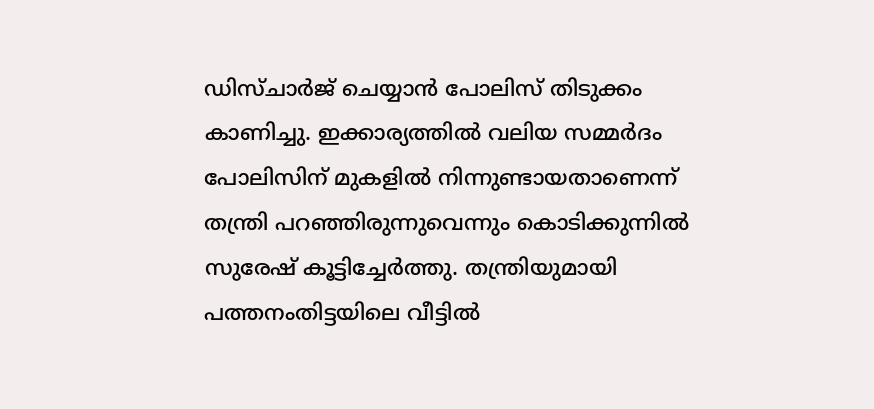ഡിസ്ചാര്‍ജ് ചെയ്യാന്‍ പോലിസ് തിടുക്കം കാണിച്ചു. ഇക്കാര്യത്തില്‍ വലിയ സമ്മര്‍ദം പോലിസിന് മുകളില്‍ നിന്നുണ്ടായതാണെന്ന് തന്ത്രി പറഞ്ഞിരുന്നുവെന്നും കൊടിക്കുന്നില്‍ സുരേഷ് കൂട്ടിച്ചേര്‍ത്തു. തന്ത്രിയുമായി പത്തനംതിട്ടയിലെ വീട്ടില്‍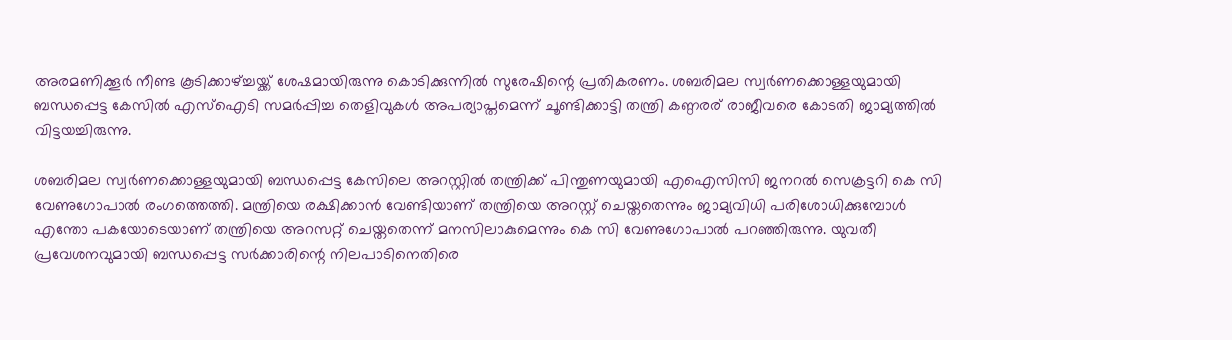അരമണിക്കൂര്‍ നീണ്ട കൂടിക്കാഴ്ച്ചയ്ക്ക് ശേഷമായിരുന്നു കൊടിക്കുന്നില്‍ സുരേഷിന്റെ പ്രതികരണം. ശബരിമല സ്വര്‍ണക്കൊള്ളയുമായി ബന്ധപ്പെട്ട കേസില്‍ എസ്ഐടി സമര്‍പ്പിച്ച തെളിവുകള്‍ അപര്യാപ്തമെന്ന് ചൂണ്ടിക്കാട്ടി തന്ത്രി കണ്ഠരര് രാജീവരെ കോടതി ജാമ്യത്തില്‍ വിട്ടയച്ചിരുന്നു.

ശബരിമല സ്വര്‍ണക്കൊള്ളയുമായി ബന്ധപ്പെട്ട കേസിലെ അറസ്റ്റില്‍ തന്ത്രിക്ക് പിന്തുണയുമായി എഐസിസി ജനറല്‍ സെക്രട്ടറി കെ സി വേണുഗോപാല്‍ രംഗത്തെത്തി. മന്ത്രിയെ രക്ഷിക്കാന്‍ വേണ്ടിയാണ് തന്ത്രിയെ അറസ്റ്റ് ചെയ്തതെന്നും ജാമ്യവിധി പരിശോധിക്കുമ്പോള്‍ എന്തോ പകയോടെയാണ് തന്ത്രിയെ അറസറ്റ് ചെയ്തതെന്ന് മനസിലാകുമെന്നും കെ സി വേണുഗോപാല്‍ പറഞ്ഞിരുന്നു. യുവതീ പ്രവേശനവുമായി ബന്ധപ്പെട്ട സര്‍ക്കാരിന്റെ നിലപാടിനെതിരെ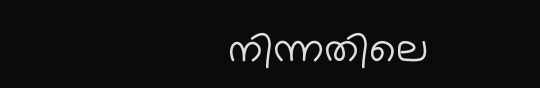നിന്നതിലെ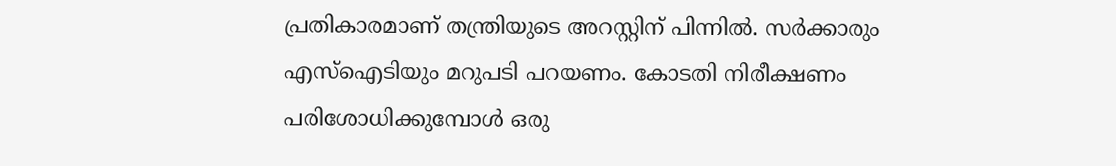പ്രതികാരമാണ് തന്ത്രിയുടെ അറസ്റ്റിന് പിന്നില്‍. സര്‍ക്കാരും എസ്ഐടിയും മറുപടി പറയണം. കോടതി നിരീക്ഷണം പരിശോധിക്കുമ്പോള്‍ ഒരു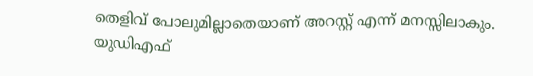തെളിവ് പോലുമില്ലാതെയാണ് അറസ്റ്റ് എന്ന് മനസ്സിലാകും. യുഡിഎഫ്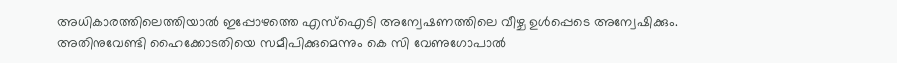അധികാരത്തിലെത്തിയാല്‍ ഇപ്പോഴത്തെ എസ്ഐടി അന്വേഷണത്തിലെ വീഴ്ച ഉള്‍പ്പെടെ അന്വേഷിക്കും. അതിനുവേണ്ടി ഹൈക്കോടതിയെ സമീപിക്കുമെന്നും കെ സി വേണുഗോപാല്‍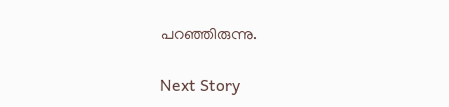പറഞ്ഞിരുന്നു.

Next Story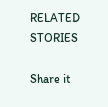RELATED STORIES

Share it